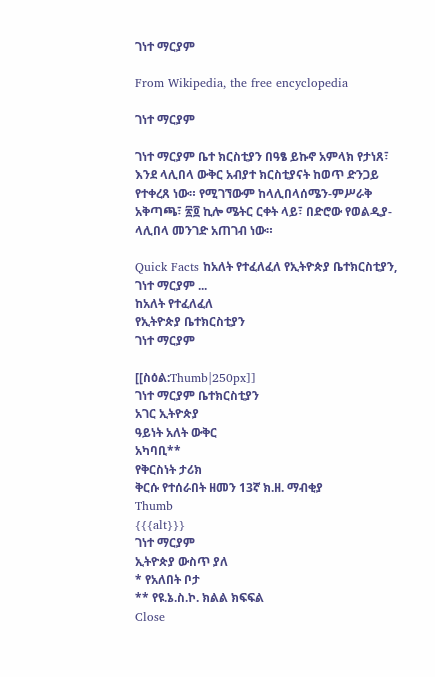ገነተ ማርያም

From Wikipedia, the free encyclopedia

ገነተ ማርያም

ገነተ ማርያም ቤተ ክርስቲያን በዓፄ ይኩኖ አምላክ የታነጸ፣ እንደ ላሊበላ ውቅር አብያተ ክርስቲያናት ከወጥ ድንጋይ የተቀረጸ ነው። የሚገኘውም ከላሊበላሰሜን-ምሥራቅ አቅጣጫ፣ ፳፬ ኪሎ ሜትር ርቀት ላይ፣ በድሮው የወልዲያ- ላሊበላ መንገድ አጠገብ ነው።

Quick Facts ከአለት የተፈለፈለ የኢትዮጵያ ቤተክርስቲያን, ገነተ ማርያም ...
ከአለት የተፈለፈለ
የኢትዮጵያ ቤተክርስቲያን
ገነተ ማርያም

[[ስዕል:Thumb|250px]]
ገነተ ማርያም ቤተክርስቲያን
አገር ኢትዮጵያ
ዓይነት አለት ውቅር
አካባቢ**
የቅርስነት ታሪክ
ቅርሱ የተሰራበት ዘመን 13ኛ ክ.ዘ. ማብቂያ
Thumb
{{{alt}}}
ገነተ ማርያም
ኢትዮጵያ ውስጥ ያለ
* የአለበት ቦታ
** የዩ.ኔ.ስ.ኮ. ክልል ክፍፍል
Close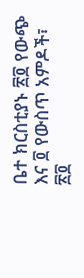ቤተ ክርስቲያኑ ፳፬ የውጭ እና ፬ የውስጥ አምዶች፣ ፳፬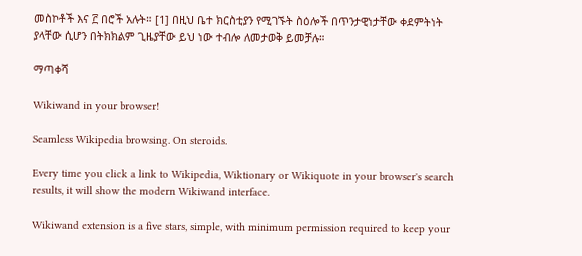መስኮቶች እና ፫ በሮች አሉት። [1] በዚህ ቤተ ክርስቲያን የሚገኙት ስዕሎች በጥንታዊነታቸው ቀደምትነት ያላቸው ሲሆን በትክክልም ጊዜያቸው ይህ ነው ተብሎ ለመታወቅ ይመቻሉ።

ማጣቀሻ

Wikiwand in your browser!

Seamless Wikipedia browsing. On steroids.

Every time you click a link to Wikipedia, Wiktionary or Wikiquote in your browser's search results, it will show the modern Wikiwand interface.

Wikiwand extension is a five stars, simple, with minimum permission required to keep your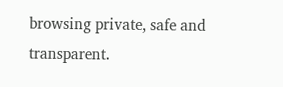browsing private, safe and transparent.